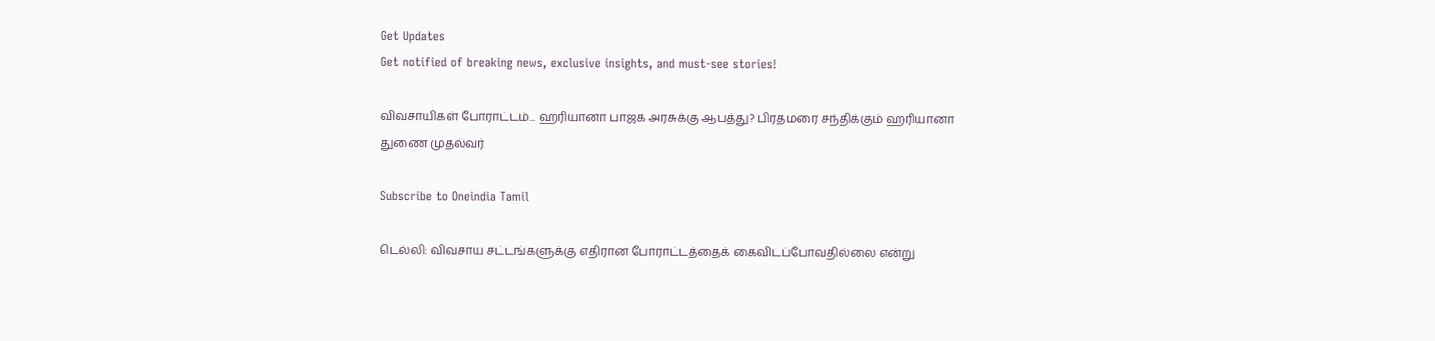Get Updates
Get notified of breaking news, exclusive insights, and must-see stories!

விவசாயிகள் போராட்டம்... ஹரியானா பாஜக அரசுக்கு ஆபத்து? பிரதமரை சந்திக்கும் ஹரியானா துணை முதல்வர்

Subscribe to Oneindia Tamil

டெல்லி: விவசாய சட்டங்களுக்கு எதிரான போராட்டத்தைக் கைவிடப்போவதில்லை என்று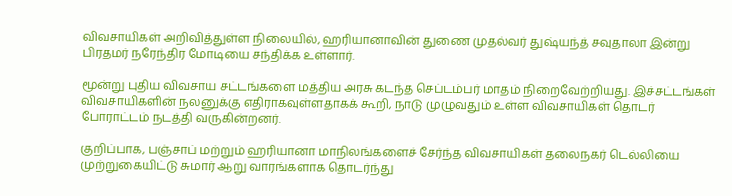விவசாயிகள் அறிவித்துள்ள நிலையில், ஹரியானாவின் துணை முதல்வர் துஷ்யந்த் சவுதாலா இன்று பிரதமர் நரேந்திர மோடியை சந்திக்க உள்ளார்.

மூன்று புதிய விவசாய சட்டங்களை மத்திய அரசு கடந்த செப்டம்பர் மாதம் நிறைவேற்றியது. இச்சட்டங்கள் விவசாயிகளின் நலனுக்கு எதிராகவுள்ளதாகக் கூறி, நாடு முழுவதும் உள்ள விவசாயிகள் தொடர் போராட்டம் நடத்தி வருகின்றனர்.

குறிப்பாக, பஞ்சாப் மற்றும் ஹரியானா மாநிலங்களைச் சேர்ந்த விவசாயிகள் தலைநகர் டெல்லியை முற்றுகையிட்டு சுமார் ஆறு வாரங்களாக தொடர்ந்து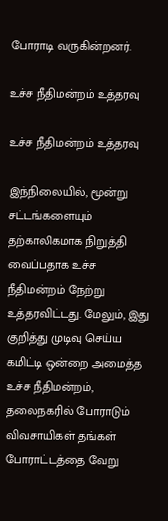போராடி வருகின்றனர்.

உச்ச நீதிமன்றம் உத்தரவு

உச்ச நீதிமன்றம் உத்தரவு

இந்நிலையில், மூன்று சட்டங்களையும் தற்காலிகமாக நிறுத்தி வைப்பதாக உச்ச நீதிமன்றம் நேற்று உத்தரவிட்டது. மேலும், இது குறித்து முடிவு செய்ய கமிட்டி ஒன்றை அமைத்த உச்ச நீதிமன்றம், தலைநகரில் போராடும் விவசாயிகள் தங்கள் போராட்டத்தை வேறு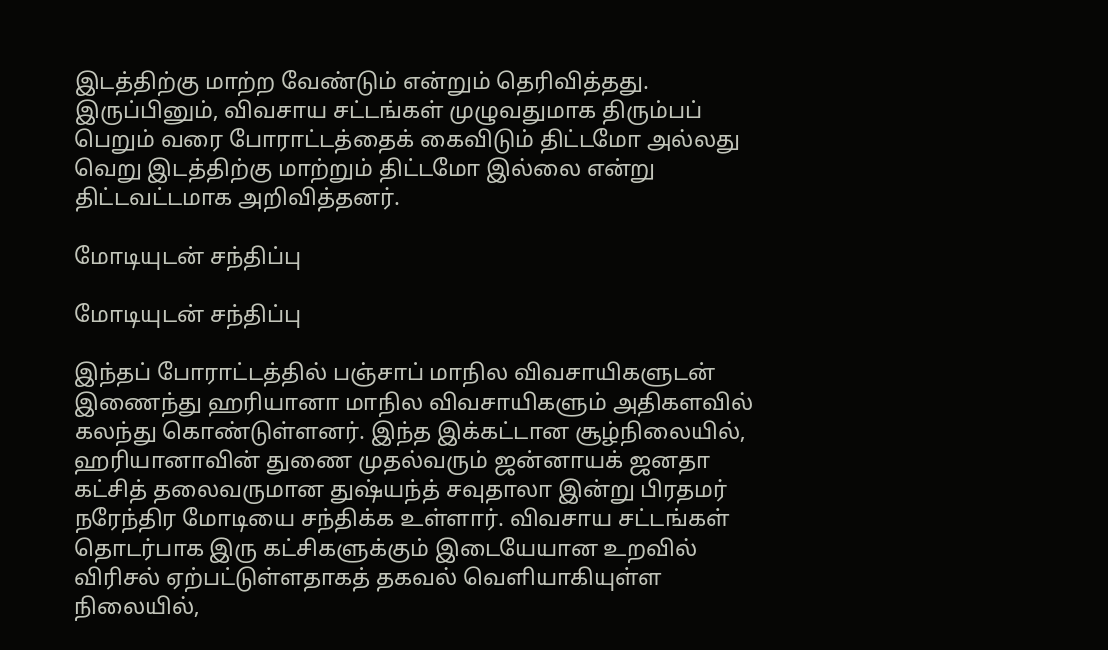இடத்திற்கு மாற்ற வேண்டும் என்றும் தெரிவித்தது. இருப்பினும், விவசாய சட்டங்கள் முழுவதுமாக திரும்பப் பெறும் வரை போராட்டத்தைக் கைவிடும் திட்டமோ அல்லது வெறு இடத்திற்கு மாற்றும் திட்டமோ இல்லை என்று திட்டவட்டமாக அறிவித்தனர்.

மோடியுடன் சந்திப்பு

மோடியுடன் சந்திப்பு

இந்தப் போராட்டத்தில் பஞ்சாப் மாநில விவசாயிகளுடன் இணைந்து ஹரியானா மாநில விவசாயிகளும் அதிகளவில் கலந்து கொண்டுள்ளனர். இந்த இக்கட்டான சூழ்நிலையில், ஹரியானாவின் துணை முதல்வரும் ஜன்னாயக் ஜனதா கட்சித் தலைவருமான துஷ்யந்த் சவுதாலா இன்று பிரதமர் நரேந்திர மோடியை சந்திக்க உள்ளார். விவசாய சட்டங்கள் தொடர்பாக இரு கட்சிகளுக்கும் இடையேயான உறவில் விரிசல் ஏற்பட்டுள்ளதாகத் தகவல் வெளியாகியுள்ள நிலையில்,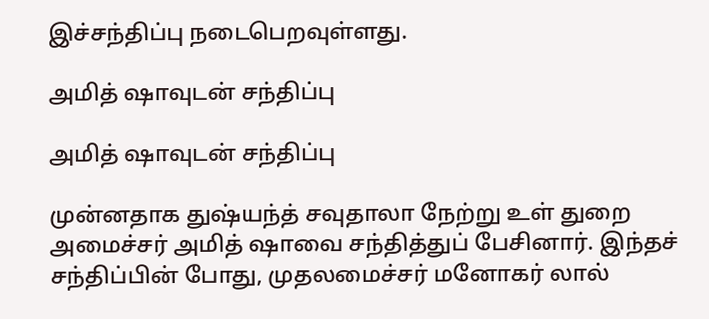இச்சந்திப்பு நடைபெறவுள்ளது.

அமித் ஷாவுடன் சந்திப்பு

அமித் ஷாவுடன் சந்திப்பு

முன்னதாக துஷ்யந்த் சவுதாலா நேற்று உள் துறை அமைச்சர் அமித் ஷாவை சந்தித்துப் பேசினார். இந்தச் சந்திப்பின் போது, முதலமைச்சர் மனோகர் லால்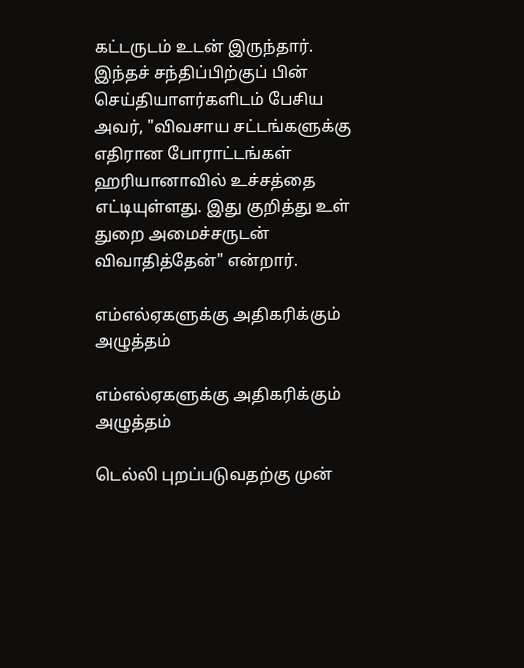கட்டருடம் உடன் இருந்தார். இந்தச் சந்திப்பிற்குப் பின் செய்தியாளர்களிடம் பேசிய அவர், "விவசாய சட்டங்களுக்கு எதிரான போராட்டங்கள் ஹரியானாவில் உச்சத்தை எட்டியுள்ளது. இது குறித்து உள் துறை அமைச்சருடன் விவாதித்தேன்" என்றார்.

எம்எல்ஏகளுக்கு அதிகரிக்கும் அழுத்தம்

எம்எல்ஏகளுக்கு அதிகரிக்கும் அழுத்தம்

டெல்லி புறப்படுவதற்கு முன்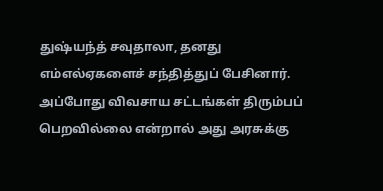துஷ்யந்த் சவுதாலா, தனது எம்எல்ஏகளைச் சந்தித்துப் பேசினார். அப்போது விவசாய சட்டங்கள் திரும்பப் பெறவில்லை என்றால் அது அரசுக்கு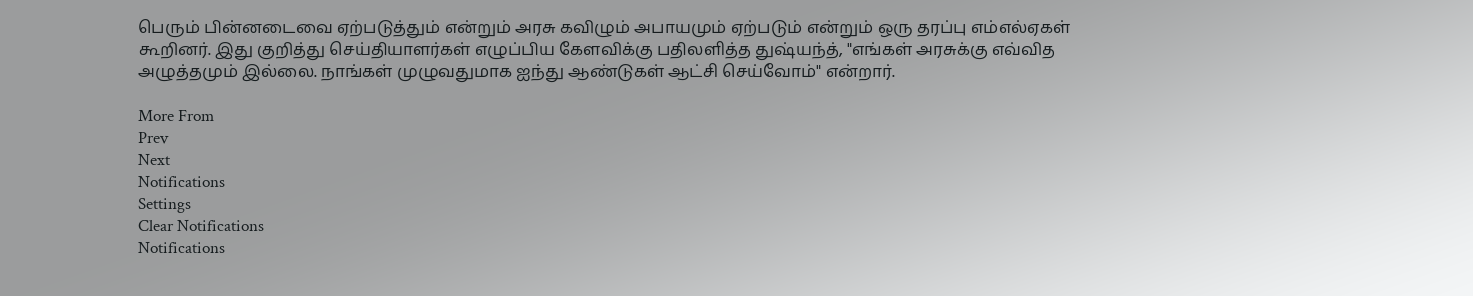பெரும் பின்னடைவை ஏற்படுத்தும் என்றும் அரசு கவிழும் அபாயமும் ஏற்படும் என்றும் ஒரு தரப்பு எம்எல்ஏகள் கூறினர். இது குறித்து செய்தியாளர்கள் எழுப்பிய கேளவிக்கு பதிலளித்த துஷ்யந்த், "எங்கள் அரசுக்கு எவ்வித அழுத்தமும் இல்லை. நாங்கள் முழுவதுமாக ஐந்து ஆண்டுகள் ஆட்சி செய்வோம்" என்றார்.

More From
Prev
Next
Notifications
Settings
Clear Notifications
Notifications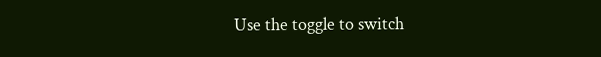Use the toggle to switch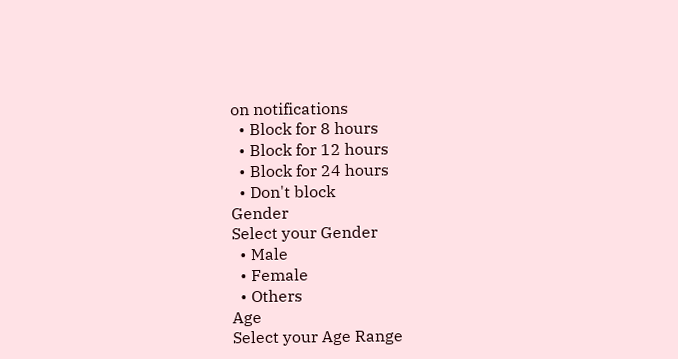on notifications
  • Block for 8 hours
  • Block for 12 hours
  • Block for 24 hours
  • Don't block
Gender
Select your Gender
  • Male
  • Female
  • Others
Age
Select your Age Range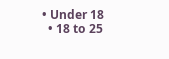• Under 18
  • 18 to 25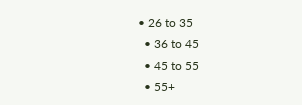• 26 to 35
  • 36 to 45
  • 45 to 55
  • 55+